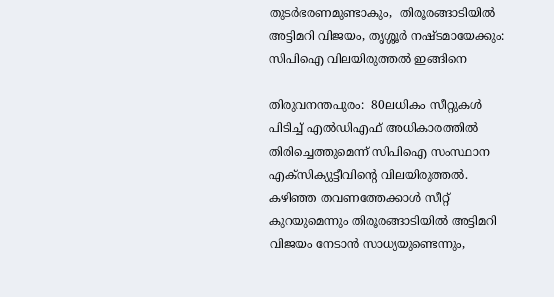തുടര്‍ഭരണമുണ്ടാകും,  തിരൂരങ്ങാടിയില്‍ അട്ടിമറി വിജയം, തൃശ്ശൂര്‍ നഷ്ടമായേക്കും: സിപിഐ വിലയിരുത്തല്‍ ഇങ്ങിനെ

തിരുവനന്തപുരം:  80ലധികം സീറ്റുകള്‍ പിടിച്ച്‌ എല്‍ഡിഎഫ്‌ അധികാരത്തില്‍ തിരിച്ചെത്തുമെന്ന്‌ സിപിഐ സംസ്ഥാന എക്‌സിക്യുട്ടീവിന്റെ വിലയിരുത്തല്‍. കഴിഞ്ഞ തവണത്തേക്കാള്‍ സീറ്റ്‌ കുറയുമെന്നും തിരൂരങ്ങാടിയില്‍ അട്ടിമറി വിജയം നേടാന്‍ സാധ്യയുണ്ടെന്നും,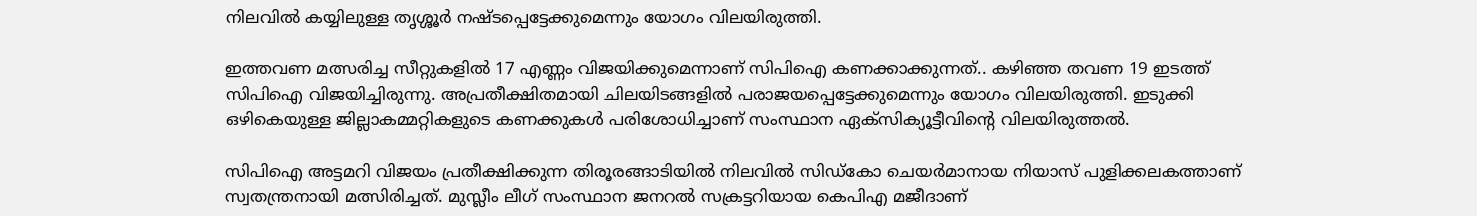നിലവില്‍ കയ്യിലുള്ള തൃശ്ശൂര്‍ നഷ്ടപ്പെട്ടേക്കുമെന്നും യോഗം വിലയിരുത്തി.

ഇത്തവണ മത്സരിച്ച സീറ്റുകളില്‍ 17 എണ്ണം വിജയിക്കുമെന്നാണ്‌ സിപിഐ കണക്കാക്കുന്നത്‌.. കഴിഞ്ഞ തവണ 19 ഇടത്ത്‌ സിപിഐ വിജയിച്ചിരുന്നു. അപ്രതീക്ഷിതമായി ചിലയിടങ്ങളില്‍ പരാജയപ്പെട്ടേക്കുമെന്നും യോഗം വിലയിരുത്തി. ഇടുക്കി ഒഴികെയുള്ള ജില്ലാകമ്മറ്റികളുടെ കണക്കുകള്‍ പരിശോധിച്ചാണ്‌ സംസ്ഥാന ഏക്‌സിക്യൂട്ടീവിന്റെ വിലയിരുത്തല്‍.

സിപിഐ അട്ടമറി വിജയം പ്രതീക്ഷിക്കുന്ന തിരൂരങ്ങാടിയില്‍ നിലവില്‍ സിഡ്‌കോ ചെയര്‍മാനായ നിയാസ്‌ പുളിക്കലകത്താണ്‌ സ്വതന്ത്രനായി മത്സിരിച്ചത്‌. മുസ്ലീം ലീഗ്‌ സംസ്ഥാന ജനറല്‍ സക്രട്ടറിയായ കെപിഎ മജീദാണ്‌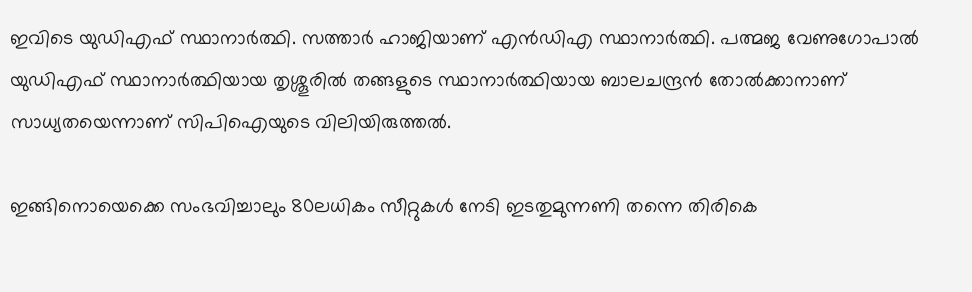ഇവിടെ യുഡിഎഫ്‌ സ്ഥാനാര്‍ത്ഥി. സത്താര്‍ ഹാജിയാണ്‌ എന്‍ഡിഎ സ്ഥാനാര്‍ത്ഥി. പത്മജ വേണുഗോപാല്‍ യുഡിഎഫ്‌ സ്ഥാനാര്‍ത്ഥിയായ തൃശ്ശൂരില്‍ തങ്ങളുടെ സ്ഥാനാര്‍ത്ഥിയായ ബാലചന്ദ്രന്‍ തോല്‍ക്കാനാണ്‌ സാധ്യതയെന്നാണ്‌ സിപിഐയുടെ വിലിയിരുത്തല്‍.

ഇങ്ങിനൊയെക്കെ സംഭവിച്ചാലും 80ലധികം സീറ്റുകള്‍ നേടി ഇടതുമുന്നണി തന്നെ തിരികെ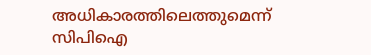അധികാരത്തിലെത്തുമെന്ന്‌ സിപിഐ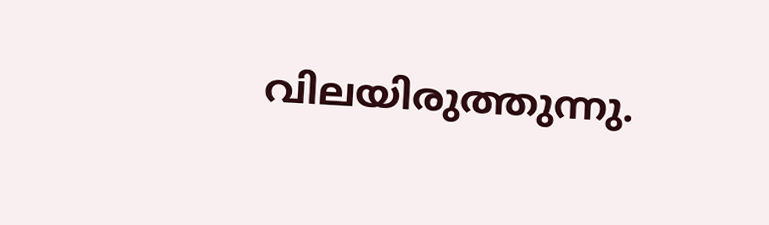വിലയിരുത്തുന്നു.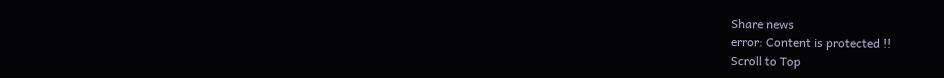Share news
error: Content is protected !!
Scroll to Top